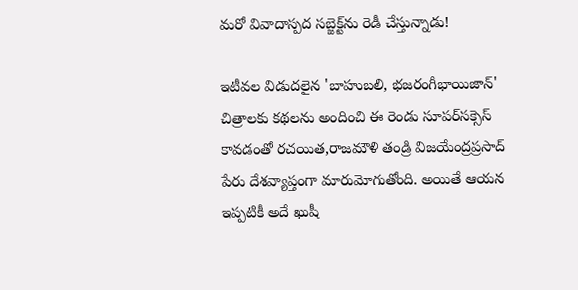మరో వివాదాస్పద సబ్జెక్ట్‌ను రెడీ చేస్తున్నాడు!

ఇటీవల విడుదలైన 'బాహుబలి, భజరంగీభాయిజాన్‌' చిత్రాలకు కథలను అందించి ఈ రెండు సూపర్‌సక్సెస్‌ కావడంతో రచయిత,రాజమౌళి తండ్రి విజయేంద్రప్రసాద్‌ పేరు దేశవ్యాప్తంగా మారుమోగుతోంది. అయితే ఆయన ఇప్పటికీ అదే ఖుషీ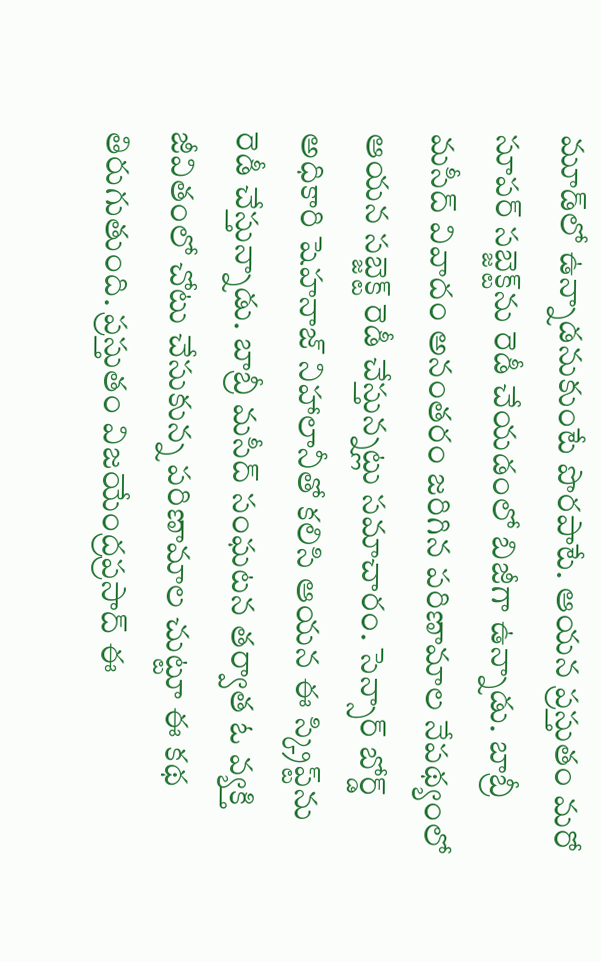మూడ్‌లో ఉన్నాడనుకుంటే పొరపాటే. ఆయన ప్రస్తుతం మరో సూపర్‌ సబ్జెక్ట్‌ను రెడీ చేయడంలో బిజీగా ఉన్నాడు. బాబ్రీ మసీద్‌ వివాదం అనంతరం జరిగిన పరిణామాల నేపథ్యంలో ఆయన సబ్జెక్ట్‌ రెడీ చేస్తున్నట్లు సమాచారం. సెన్సార్‌ బోర్డ్‌ అధికారి షెహనాజ్‌ నిహాలానీతో కలిసి ఆయన ఈ స్క్రిప్ట్‌ను రెడీ చేస్తున్నాడు. బాబ్రీ మసీద్‌ సంఘటన తర్వాత ఓ వ్యక్తి జీవితంలో చోటు చేసుకున్న పరిణామాల చుట్టూ ఈ కథ తిరుగుతుంది. ప్రస్తుతం విజయేంద్రప్రసాద్‌ ఈ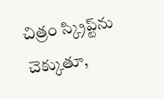చిత్రం స్క్రిప్ట్‌ను చెక్కుతూ,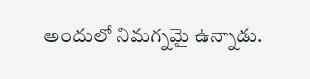అందులో నిమగ్నమై ఉన్నాడు.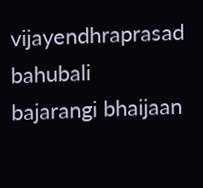vijayendhraprasad
bahubali
bajarangi bhaijaan